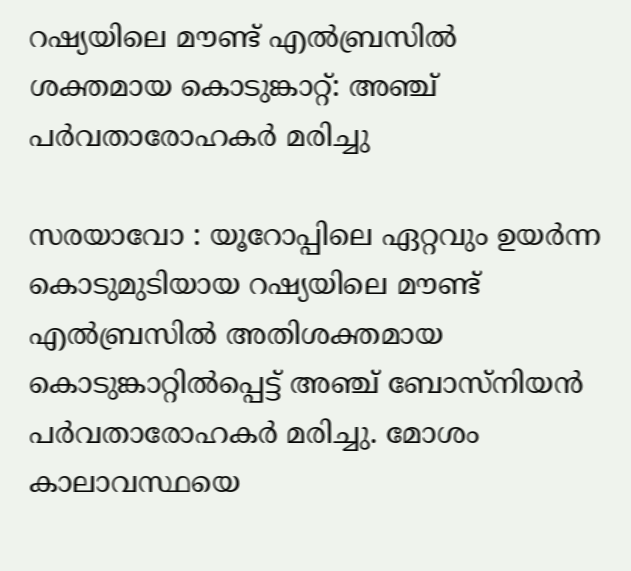റഷ്യയിലെ മൗണ്ട് എൽബ്രസിൽ ശക്തമായ കൊടുങ്കാറ്റ്: അഞ്ച് പർവതാരോഹകർ മരിച്ചു

സരയാവോ : യൂറോപ്പിലെ ഏറ്റവും ഉയർന്ന കൊടുമുടിയായ റഷ്യയിലെ മൗണ്ട് എൽബ്രസിൽ അതിശക്തമായ കൊടുങ്കാറ്റിൽപ്പെട്ട് അഞ്ച് ബോസ്നിയൻ പർവതാരോഹകർ മരിച്ചു. മോശം കാലാവസ്ഥയെ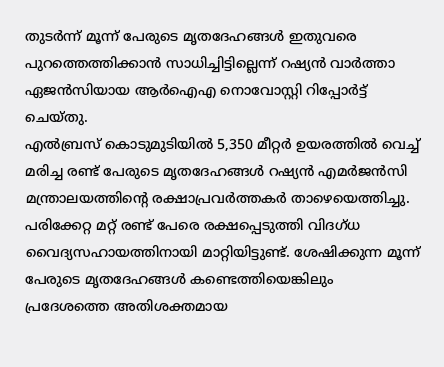തുടർന്ന് മൂന്ന് പേരുടെ മൃതദേഹങ്ങൾ ഇതുവരെ പുറത്തെത്തിക്കാൻ സാധിച്ചിട്ടില്ലെന്ന് റഷ്യൻ വാർത്താ ഏജൻസിയായ ആർഐഎ നൊവോസ്റ്റി റിപ്പോർട്ട് ചെയ്തു.
എൽബ്രസ് കൊടുമുടിയിൽ 5,350 മീറ്റർ ഉയരത്തിൽ വെച്ച് മരിച്ച രണ്ട് പേരുടെ മൃതദേഹങ്ങൾ റഷ്യൻ എമർജൻസി മന്ത്രാലയത്തിന്റെ രക്ഷാപ്രവർത്തകർ താഴെയെത്തിച്ചു. പരിക്കേറ്റ മറ്റ് രണ്ട് പേരെ രക്ഷപ്പെടുത്തി വിദഗ്ധ വൈദ്യസഹായത്തിനായി മാറ്റിയിട്ടുണ്ട്. ശേഷിക്കുന്ന മൂന്ന് പേരുടെ മൃതദേഹങ്ങൾ കണ്ടെത്തിയെങ്കിലും പ്രദേശത്തെ അതിശക്തമായ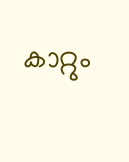കാറ്റും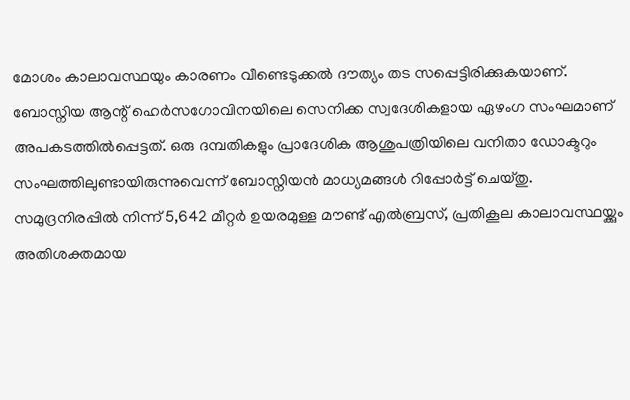മോശം കാലാവസ്ഥയും കാരണം വീണ്ടെടുക്കൽ ദൗത്യം തട സപ്പെട്ടിരിക്കുകയാണ്.
ബോസ്നിയ ആന്റ് ഹെർസഗോവിനയിലെ സെനിക്ക സ്വദേശികളായ ഏഴംഗ സംഘമാണ് അപകടത്തിൽപ്പെട്ടത്. ഒരു ദമ്പതികളും പ്രാദേശിക ആശുപത്രിയിലെ വനിതാ ഡോക്ടറും സംഘത്തിലുണ്ടായിരുന്നുവെന്ന് ബോസ്നിയൻ മാധ്യമങ്ങൾ റിപ്പോർട്ട് ചെയ്തു.
സമുദ്രനിരപ്പിൽ നിന്ന് 5,642 മീറ്റർ ഉയരമുള്ള മൗണ്ട് എൽബ്രസ്, പ്രതികൂല കാലാവസ്ഥയ്ക്കും അതിശക്തമായ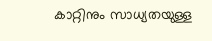കാറ്റിനും സാധ്യതയുള്ള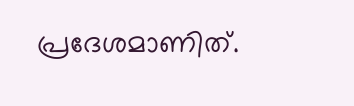പ്രദേശമാണിത്.